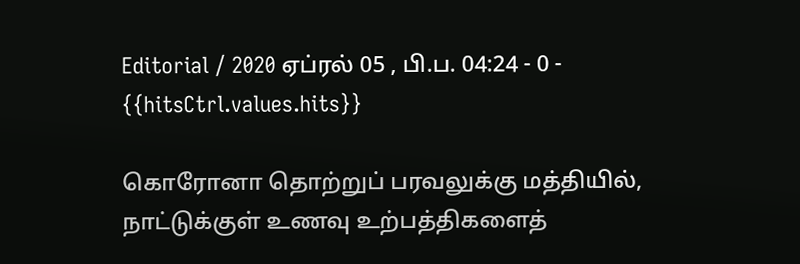Editorial / 2020 ஏப்ரல் 05 , பி.ப. 04:24 - 0 - {{hitsCtrl.values.hits}}

கொரோனா தொற்றுப் பரவலுக்கு மத்தியில், நாட்டுக்குள் உணவு உற்பத்திகளைத்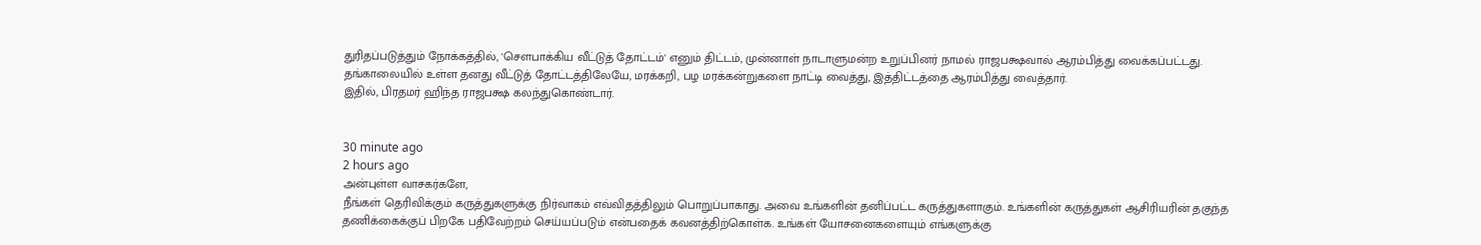துரிதப்படுத்தும் நோக்கத்தில், 'சௌபாக்கிய வீட்டுத் தோட்டம்' எனும் திட்டம், முன்னாள் நாடாளுமன்ற உறுப்பினர் நாமல் ராஜபக்ஷவால் ஆரம்பித்து வைக்கப்பட்டது.
தங்காலையில் உள்ள தனது வீட்டுத் தோட்டத்திலேயே, மரக்கறி, பழ மரக்கன்றுகளை நாட்டி வைத்து, இத்திட்டத்தை ஆரம்பித்து வைத்தார்.
இதில், பிரதமர் ஹிந்த ராஜபக்ஷ கலந்துகொண்டார்.


30 minute ago
2 hours ago
அன்புள்ள வாசகர்களே,
நீங்கள் தெரிவிக்கும் கருத்துகளுக்கு நிர்வாகம் எவ்விதத்திலும் பொறுப்பாகாது. அவை உங்களின் தனிப்பட்ட கருத்துகளாகும். உங்களின் கருத்துகள் ஆசிரியரின் தகுந்த தணிக்கைக்குப் பிறகே பதிவேற்றம் செய்யப்படும் என்பதைக் கவனத்திற்கொள்க. உங்கள் யோசனைகளையும் எங்களுக்கு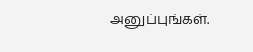அனுப்புங்கள்.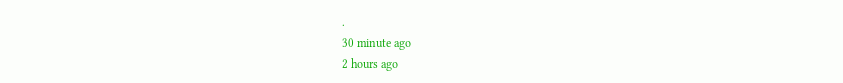.
30 minute ago
2 hours ago